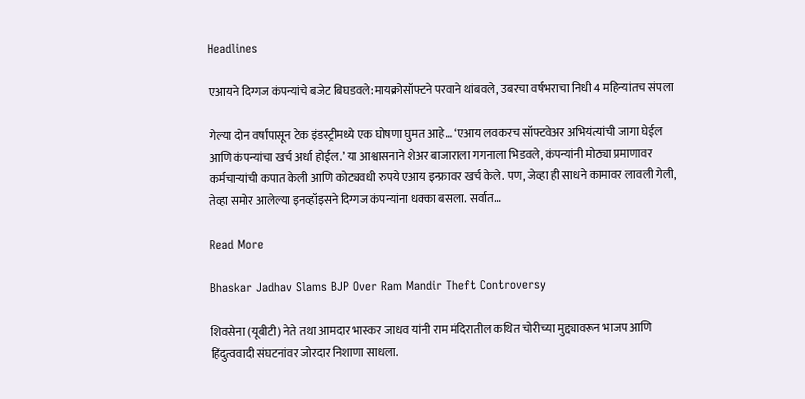Headlines

एआयने दिग्गज कंपन्यांचे बजेट बिघडवले:मायक्रोसॉफ्टने परवाने थांबवले, उबरचा वर्षभराचा निधी 4 महिन्यांतच संपला

गेल्या दोन वर्षांपासून टेक इंडस्ट्रीमध्ये एक घोषणा घुमत आहे… ‘एआय लवकरच सॉफ्टवेअर अभियंत्यांची जागा घेईल आणि कंपन्यांचा खर्च अर्धा होईल.’ या आश्वासनाने शेअर बाजाराला गगनाला भिडवले, कंपन्यांनी मोठ्या प्रमाणावर कर्मचाऱ्यांची कपात केली आणि कोट्यवधी रुपये एआय इन्फ्रावर खर्च केले. पण, जेव्हा ही साधने कामावर लावली गेली, तेव्हा समोर आलेल्या इनव्हॉइसने दिग्गज कंपन्यांना धक्का बसला. सर्वात…

Read More

Bhaskar Jadhav Slams BJP Over Ram Mandir Theft Controversy

शिवसेना (यूबीटी) नेते तथा आमदार भास्कर जाधव यांनी राम मंदिरातील कथित चोरीच्या मुद्द्यावरून भाजप आणि हिंदुत्ववादी संघटनांवर जोरदार निशाणा साधला.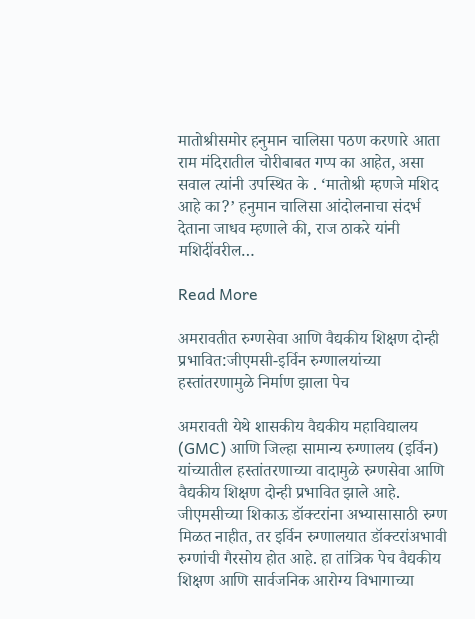मातोश्रीसमोर हनुमान चालिसा पठण करणारे आता राम मंदिरातील चोरीबाबत गप्प का आहेत, असा सवाल त्यांनी उपस्थित के . ‘मातोश्री म्हणजे मशिद आहे का?’ हनुमान चालिसा आंदोलनाचा संदर्भ देताना जाधव म्हणाले की, राज ठाकरे यांनी मशिदींवरील…

Read More

अमरावतीत रुग्णसेवा आणि वैद्यकीय शिक्षण दोन्ही प्रभावित:जीएमसी-इर्विन रुग्णालयांच्या हस्तांतरणामुळे निर्माण झाला पेच

अमरावती येथे शासकीय वैद्यकीय महाविद्यालय (GMC) आणि जिल्हा सामान्य रुग्णालय (इर्विन) यांच्यातील हस्तांतरणाच्या वादामुळे रुग्णसेवा आणि वैद्यकीय शिक्षण दोन्ही प्रभावित झाले आहे. जीएमसीच्या शिकाऊ डॉक्टरांना अभ्यासासाठी रुग्ण मिळत नाहीत, तर इर्विन रुग्णालयात डॉक्टरांअभावी रुग्णांची गैरसोय होत आहे. हा तांत्रिक पेच वैद्यकीय शिक्षण आणि सार्वजनिक आरोग्य विभागाच्या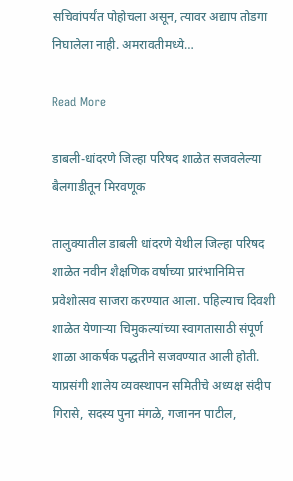सचिवांपर्यंत पोहोचला असून, त्यावर अद्याप तोडगा निघालेला नाही. अमरावतीमध्ये…

Read More

डाबली-धांदरणे जिल्हा परिषद शाळेत सजवलेल्या बैलगाडीतून मिरवणूक

तालुक्यातील डाबली धांदरणे येथील जिल्हा परिषद शाळेत नवीन शैक्षणिक वर्षाच्या प्रारंभानिमित्त प्रवेशोत्सव साजरा करण्यात आला. पहिल्याच दिवशी शाळेत येणाऱ्या चिमुकल्यांच्या स्वागतासाठी संपूर्ण शाळा आकर्षक पद्धतीने सजवण्यात आली होती. याप्रसंगी शालेय व्यवस्थापन समितीचे अध्यक्ष संदीप गिरासे, सदस्य पुना मंगळे, गजानन पाटील,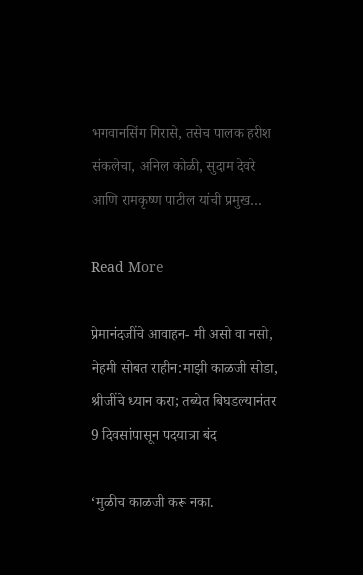भगवानसिंग गिरासे, तसेच पालक हरीश संकलेचा, अनिल कोळी, सुदाम देवरे आणि रामकृष्ण पाटील यांची प्रमुख…

Read More

प्रेमानंदजींचे आवाहन- मी असो वा नसो, नेहमी सोबत राहीन:माझी काळजी सोडा, श्रीजींचे ध्यान करा; तब्येत बिघडल्यानंतर 9 दिवसांपासून पदयात्रा बंद

‘मुळीच काळजी करू नका.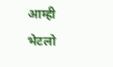आम्ही भेटलो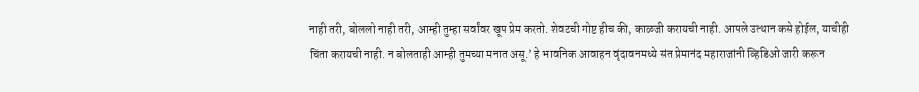नाही तरी, बोललो नाही तरी, आम्ही तुम्हा सर्वांवर खूप प्रेम करतो. शेवटची गोष्ट हीच की, काळजी करायची नाही. आपले उत्थान कसे होईल, याचीही चिंता करायची नाही. न बोलताही आम्ही तुमच्या मनात असू.’ हे भावनिक आवाहन वृंदावनमध्ये संत प्रेमानंद महाराजांनी व्हिडिओ जारी करून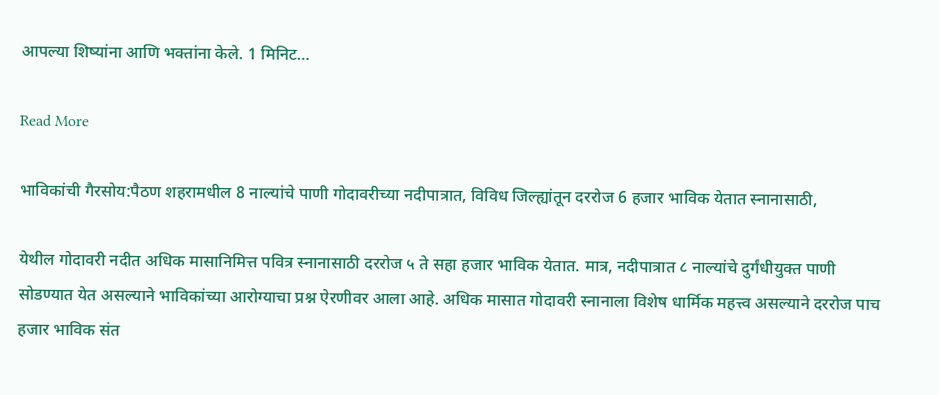आपल्या शिष्यांना आणि भक्तांना केले. 1 मिनिट…

Read More

भाविकांची गैरसोय:पैठण शहरामधील 8 नाल्यांचे पाणी गोदावरीच्या नदीपात्रात, विविध जिल्ह्यांतून दररोज 6 हजार भाविक येतात स्नानासाठी,

येथील गोदावरी नदीत अधिक मासानिमित्त पवित्र स्नानासाठी दररोज ५ ते सहा हजार भाविक येतात. मात्र, नदीपात्रात ८ नाल्यांचे दुर्गंधीयुक्त पाणी सोडण्यात येत असल्याने भाविकांच्या आरोग्याचा प्रश्न ऐरणीवर आला आहे. अधिक मासात गोदावरी स्नानाला विशेष धार्मिक महत्त्व असल्याने दररोज पाच हजार भाविक संत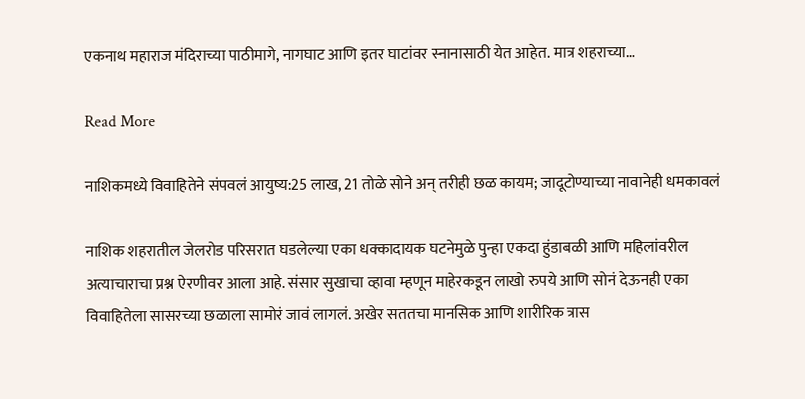एकनाथ महाराज मंदिराच्या पाठीमागे, नागघाट आणि इतर घाटांवर स्नानासाठी येत आहेत. मात्र शहराच्या…

Read More

नाशिकमध्ये विवाहितेने संपवलं आयुष्य:25 लाख, 21 तोळे सोने अन् तरीही छळ कायम; जादूटोण्याच्या नावानेही धमकावलं

नाशिक शहरातील जेलरोड परिसरात घडलेल्या एका धक्कादायक घटनेमुळे पुन्हा एकदा हुंडाबळी आणि महिलांवरील अत्याचाराचा प्रश्न ऐरणीवर आला आहे. संसार सुखाचा व्हावा म्हणून माहेरकडून लाखो रुपये आणि सोनं देऊनही एका विवाहितेला सासरच्या छळाला सामोरं जावं लागलं. अखेर सततचा मानसिक आणि शारीरिक त्रास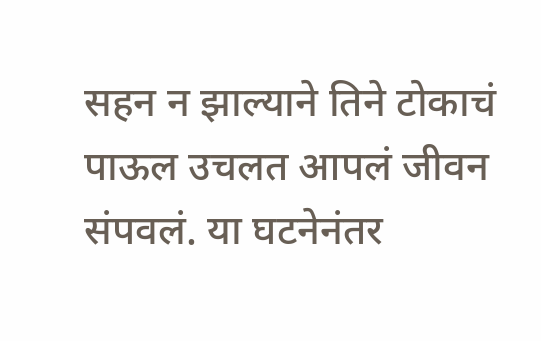सहन न झाल्याने तिने टोकाचं पाऊल उचलत आपलं जीवन संपवलं. या घटनेनंतर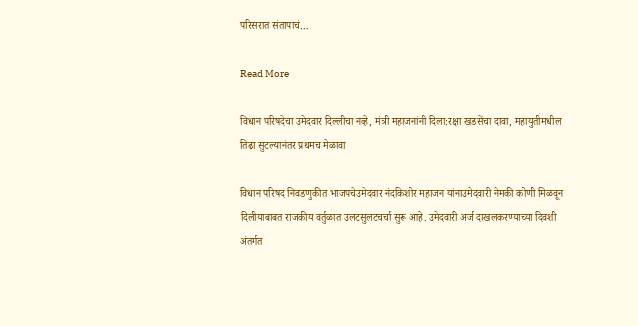परिसरात संतापाचं…

Read More

विधान परिषदेचा उमेदवार दिल्लीचा नव्हे, मंत्री महाजनांनी दिला:रक्षा खडसेंचा दावा, महायुतीमधील तिढा सुटल्यानंतर प्रथमच मेळावा

विधान परिषद निवडणुकीत भाजपचेउमेदवार नंदकिशोर महाजन यांनाउमेदवारी नेमकी कोणी मिळवून दिलीयाबाबत राजकीय वर्तुळात उलटसुलटचर्चा सुरू आहे. उमेदवारी अर्ज दाखलकरण्याच्या दिवशी अंतर्गत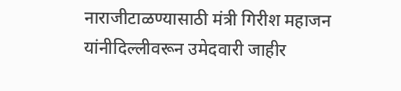नाराजीटाळण्यासाठी मंत्री गिरीश महाजन यांनीदिल्लीवरून उमेदवारी जाहीर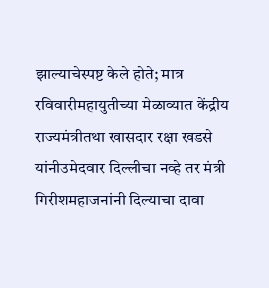झाल्याचेस्पष्ट केले होते; मात्र रविवारीमहायुतीच्या मेळाव्यात केंद्रीय राज्यमंत्रीतथा खासदार रक्षा खडसे यांनीउमेदवार दिल्लीचा नव्हे तर मंत्री गिरीशमहाजनांनी दिल्याचा दावा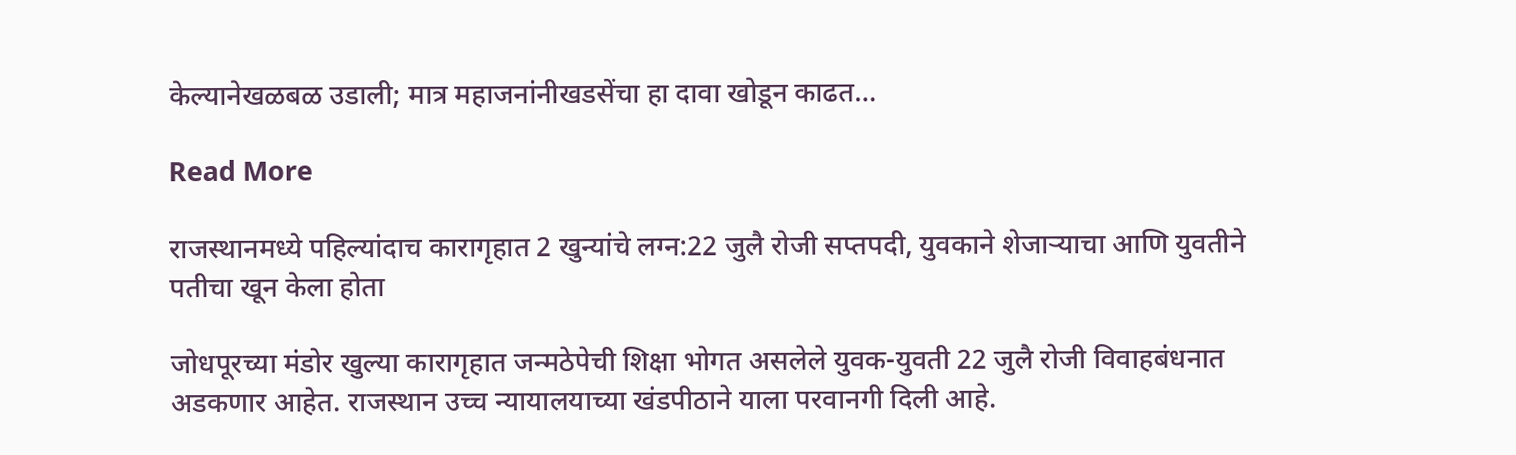केल्यानेखळबळ उडाली; मात्र महाजनांनीखडसेंचा हा दावा खोडून काढत…

Read More

राजस्थानमध्ये पहिल्यांदाच कारागृहात 2 खुन्यांचे लग्न:22 जुलै रोजी सप्तपदी, युवकाने शेजाऱ्याचा आणि युवतीने पतीचा खून केला होता

जोधपूरच्या मंडोर खुल्या कारागृहात जन्मठेपेची शिक्षा भोगत असलेले युवक-युवती 22 जुलै रोजी विवाहबंधनात अडकणार आहेत. राजस्थान उच्च न्यायालयाच्या खंडपीठाने याला परवानगी दिली आहे.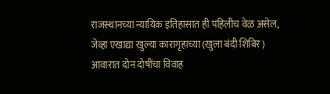राजस्थानच्या न्यायिक इतिहासात ही पहिलीच वेळ असेल, जेव्हा एखाद्या खुल्या कारागृहाच्या (खुला बंदी शिबिर) आवारात दोन दोषींचा विवाह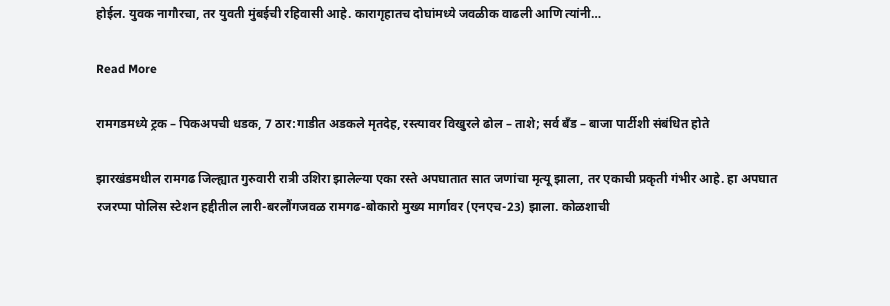होईल. युवक नागौरचा, तर युवती मुंबईची रहिवासी आहे. कारागृहातच दोघांमध्ये जवळीक वाढली आणि त्यांनी…

Read More

रामगडमध्ये ट्रक – पिकअपची धडक, 7 ठार:गाडीत अडकले मृतदेह, रस्त्यावर विखुरले ढोल – ताशे; सर्व बँड – बाजा पार्टीशी संबंधित होते

झारखंडमधील रामगढ जिल्ह्यात गुरुवारी रात्री उशिरा झालेल्या एका रस्ते अपघातात सात जणांचा मृत्यू झाला, तर एकाची प्रकृती गंभीर आहे. हा अपघात रजरप्पा पोलिस स्टेशन हद्दीतील लारी-बरलौंगजवळ रामगढ-बोकारो मुख्य मार्गावर (एनएच-23) झाला. कोळशाची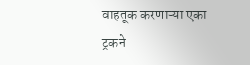वाहतूक करणाऱ्या एका ट्रकने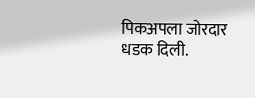पिकअपला जोरदार धडक दिली.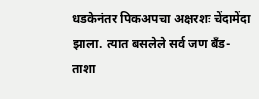धडकेनंतर पिकअपचा अक्षरशः चेंदामेंदा झाला. त्यात बसलेले सर्व जण बँड-ताशा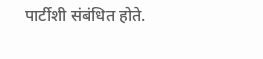पार्टीशी संबंधित होते.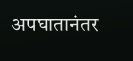अपघातानंतर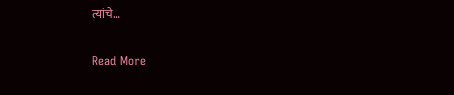त्यांचे…

Read More